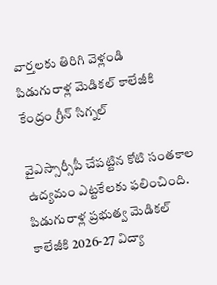వార్తలకు తిరిగి వెళ్లండి
పిడుగురాళ్ల మెడికల్ కాలేజీకి కేంద్రం గ్రీన్ సిగ్నల్

వైఎస్సార్సీపీ చేపట్టిన కోటి సంతకాల ఉద్యమం ఎట్టకేలకు ఫలించింది. పిడుగురాళ్ల ప్రభుత్వ మెడికల్ కాలేజీకి 2026-27 విద్యా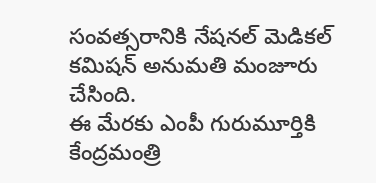సంవత్సరానికి నేషనల్ మెడికల్ కమిషన్ అనుమతి మంజూరు చేసింది.
ఈ మేరకు ఎంపీ గురుమూర్తికి కేంద్రమంత్రి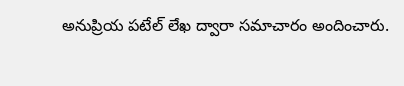అనుప్రియ పటేల్ లేఖ ద్వారా సమాచారం అందించారు.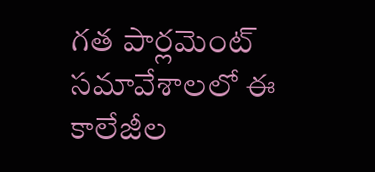గత పార్లమెంట్ సమావేశాలలో ఈ కాలేజీల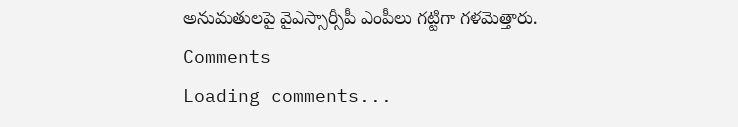అనుమతులపై వైఎస్సార్సీపీ ఎంపీలు గట్టిగా గళమెత్తారు.
Comments
Loading comments...